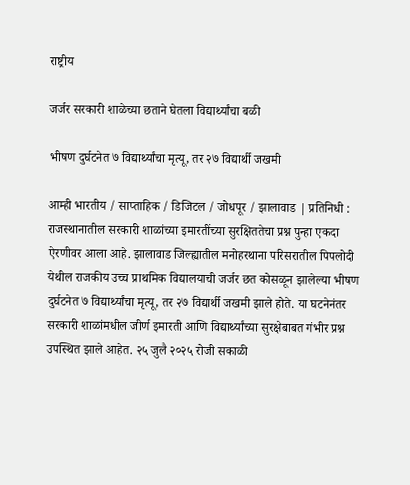राष्ट्रीय

जर्जर सरकारी शाळेच्या छताने घेतला विद्यार्थ्यांचा बळी

भीषण दुर्घटनेत ७ विद्यार्थ्यांचा मृत्यू, तर २७ विद्यार्थी जखमी

आम्ही भारतीय / साप्ताहिक / डिजिटल / जोधपूर / झालावाड | प्रतिनिधी : राजस्थानातील सरकारी शाळांच्या इमारतींच्या सुरक्षिततेचा प्रश्न पुन्हा एकदा ऐरणीवर आला आहे. झालावाड जिल्ह्यातील मनोहरथाना परिसरातील पिपलोदी येथील राजकीय उच्च प्राथमिक विद्यालयाची जर्जर छत कोसळून झालेल्या भीषण दुर्घटनेत ७ विद्यार्थ्यांचा मृत्यू, तर २७ विद्यार्थी जखमी झाले होते. या घटनेनंतर सरकारी शाळांमधील जीर्ण इमारती आणि विद्यार्थ्यांच्या सुरक्षेबाबत गंभीर प्रश्न उपस्थित झाले आहेत. २५ जुलै २०२५ रोजी सकाळी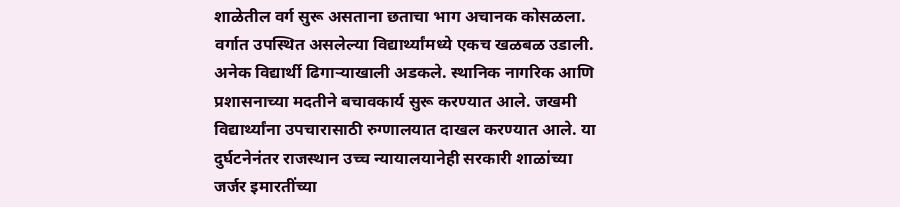शाळेतील वर्ग सुरू असताना छताचा भाग अचानक कोसळला. वर्गात उपस्थित असलेल्या विद्यार्थ्यांमध्ये एकच खळबळ उडाली. अनेक विद्यार्थी ढिगाऱ्याखाली अडकले. स्थानिक नागरिक आणि प्रशासनाच्या मदतीने बचावकार्य सुरू करण्यात आले. जखमी विद्यार्थ्यांना उपचारासाठी रुग्णालयात दाखल करण्यात आले. या दुर्घटनेनंतर राजस्थान उच्च न्यायालयानेही सरकारी शाळांच्या जर्जर इमारतींच्या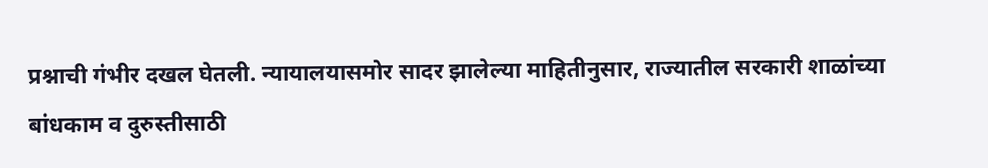प्रश्नाची गंभीर दखल घेतली. न्यायालयासमोर सादर झालेल्या माहितीनुसार, राज्यातील सरकारी शाळांच्या बांधकाम व दुरुस्तीसाठी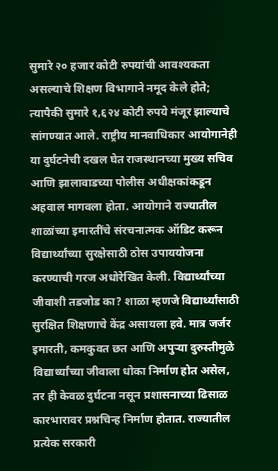सुमारे २० हजार कोटी रुपयांची आवश्यकता असल्याचे शिक्षण विभागाने नमूद केले होते; त्यापैकी सुमारे १,६२४ कोटी रुपये मंजूर झाल्याचे सांगण्यात आले. राष्ट्रीय मानवाधिकार आयोगानेही या दुर्घटनेची दखल घेत राजस्थानच्या मुख्य सचिव आणि झालावाडच्या पोलीस अधीक्षकांकडून अहवाल मागवला होता. आयोगाने राज्यातील शाळांच्या इमारतींचे संरचनात्मक ऑडिट करून विद्यार्थ्यांच्या सुरक्षेसाठी ठोस उपाययोजना करण्याची गरज अधोरेखित केली. विद्यार्थ्यांच्या जीवाशी तडजोड का? शाळा म्हणजे विद्यार्थ्यांसाठी सुरक्षित शिक्षणाचे केंद्र असायला हवे. मात्र जर्जर इमारती, कमकुवत छत आणि अपुऱ्या दुरुस्तीमुळे विद्यार्थ्यांच्या जीवाला धोका निर्माण होत असेल, तर ही केवळ दुर्घटना नसून प्रशासनाच्या ढिसाळ कारभारावर प्रश्नचिन्ह निर्माण होतात. राज्यातील प्रत्येक सरकारी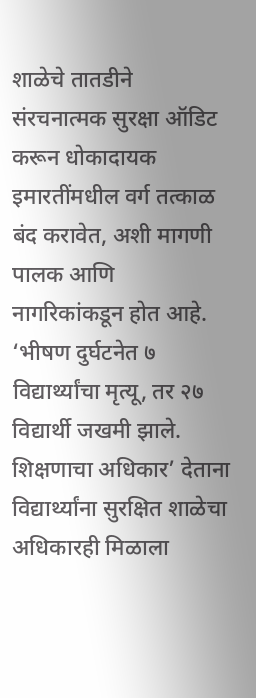शाळेचे तातडीने संरचनात्मक सुरक्षा ऑडिट करून धोकादायक इमारतींमधील वर्ग तत्काळ बंद करावेत, अशी मागणी पालक आणि नागरिकांकडून होत आहे. ‘भीषण दुर्घटनेत ७ विद्यार्थ्यांचा मृत्यू, तर २७ विद्यार्थी जखमी झाले. शिक्षणाचा अधिकार’ देताना विद्यार्थ्यांना सुरक्षित शाळेचा अधिकारही मिळाला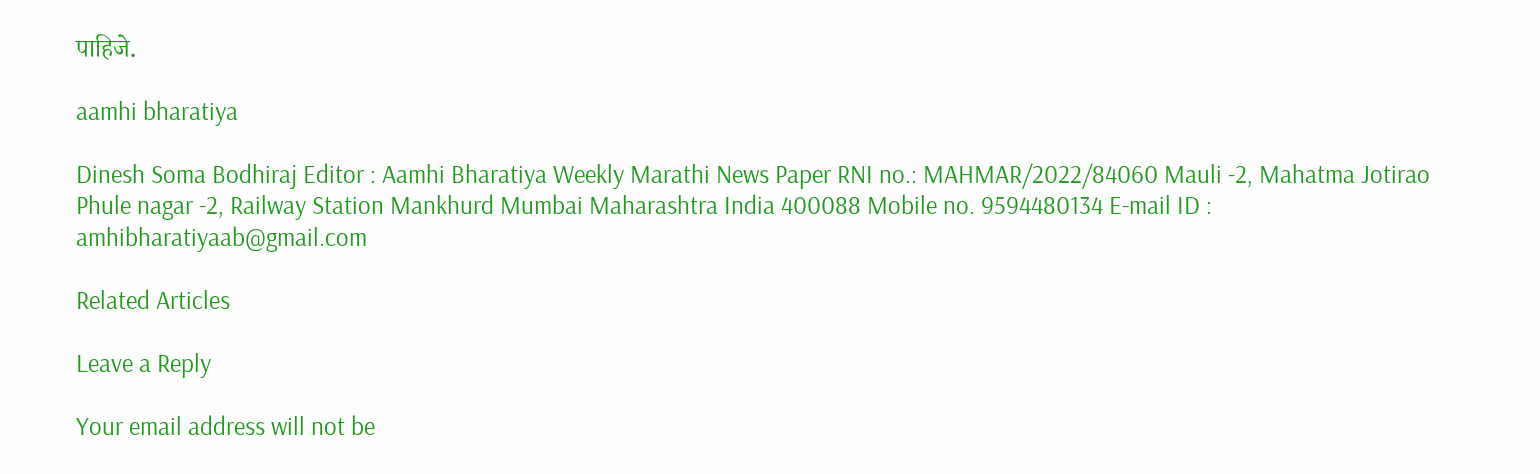पाहिजे.

aamhi bharatiya

Dinesh Soma Bodhiraj Editor : Aamhi Bharatiya Weekly Marathi News Paper RNI no.: MAHMAR/2022/84060 Mauli -2, Mahatma Jotirao Phule nagar -2, Railway Station Mankhurd Mumbai Maharashtra India 400088 Mobile no. 9594480134 E-mail ID : amhibharatiyaab@gmail.com

Related Articles

Leave a Reply

Your email address will not be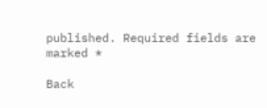published. Required fields are marked *

Back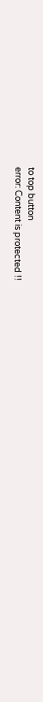to top button
error: Content is protected !!